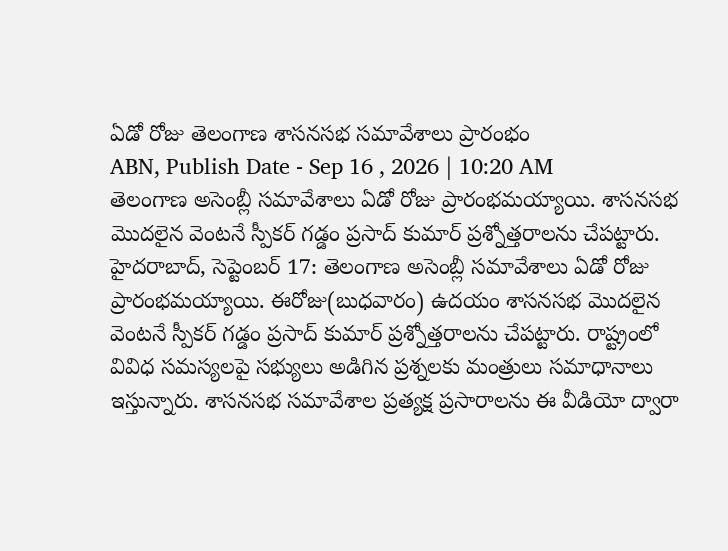ఏడో రోజు తెలంగాణ శాసనసభ సమావేశాలు ప్రారంభం
ABN, Publish Date - Sep 16 , 2026 | 10:20 AM
తెలంగాణ అసెంబ్లీ సమావేశాలు ఏడో రోజు ప్రారంభమయ్యాయి. శాసనసభ మొదలైన వెంటనే స్పీకర్ గడ్డం ప్రసాద్ కుమార్ ప్రశ్నోత్తరాలను చేపట్టారు.
హైదరాబాద్, సెప్టెంబర్ 17: తెలంగాణ అసెంబ్లీ సమావేశాలు ఏడో రోజు ప్రారంభమయ్యాయి. ఈరోజు(బుధవారం) ఉదయం శాసనసభ మొదలైన వెంటనే స్పీకర్ గడ్డం ప్రసాద్ కుమార్ ప్రశ్నోత్తరాలను చేపట్టారు. రాష్ట్రంలో వివిధ సమస్యలపై సభ్యులు అడిగిన ప్రశ్నలకు మంత్రులు సమాధానాలు ఇస్తున్నారు. శాసనసభ సమావేశాల ప్రత్యక్ష ప్రసారాలను ఈ వీడియో ద్వారా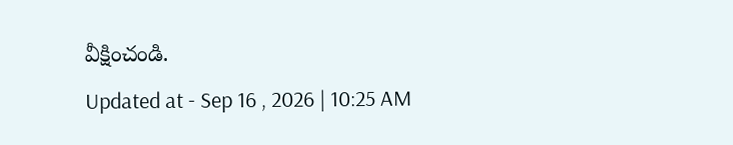వీక్షించండి.
Updated at - Sep 16 , 2026 | 10:25 AM